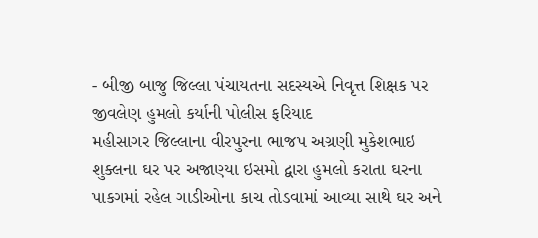- બીજી બાજુ જિલ્લા પંચાયતના સદસ્યએ નિવૃત્ત શિક્ષક પર જીવલેણ હુમલો કર્યાની પોલીસ ફરિયાદ
મહીસાગર જિલ્લાના વીરપુરના ભાજપ અગ્રણી મુકેશભાઇ શુક્લના ઘર પર અજાણ્યા ઇસમો દ્વારા હુમલો કરાતા ઘરના પાકગમાં રહેલ ગાડીઓના કાચ તોડવામાં આવ્યા સાથે ઘર અને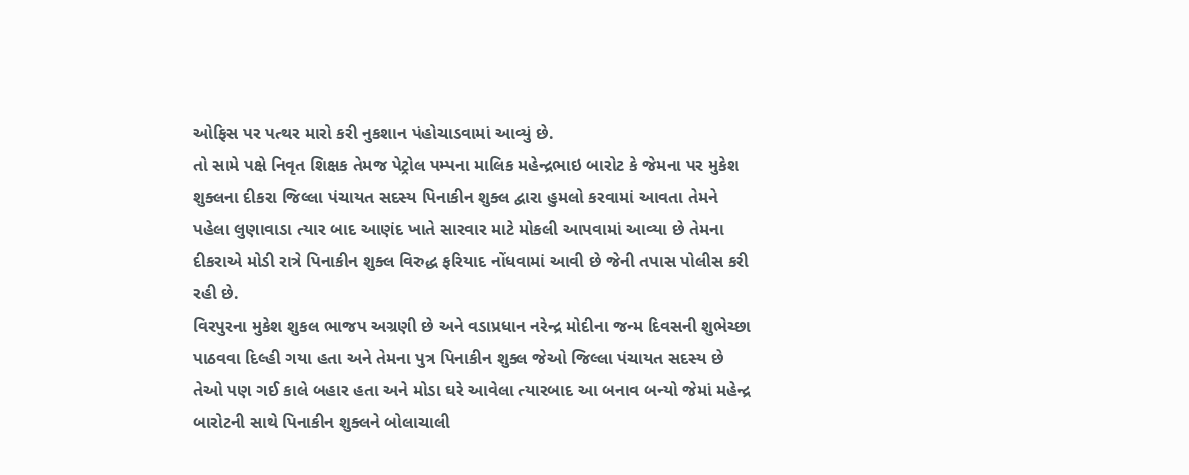ઓફિસ પર પત્થર મારો કરી નુકશાન પંહોચાડવામાં આવ્યું છે.
તો સામે પક્ષે નિવૃત શિક્ષક તેમજ પેટ્રોલ પમ્પના માલિક મહેન્દ્રભાઇ બારોટ કે જેમના પર મુકેશ શુક્લના દીકરા જિલ્લા પંચાયત સદસ્ય પિનાકીન શુક્લ દ્વારા હુમલો કરવામાં આવતા તેમને પહેલા લુણાવાડા ત્યાર બાદ આણંદ ખાતે સારવાર માટે મોકલી આપવામાં આવ્યા છે તેમના દીકરાએ મોડી રાત્રે પિનાકીન શુક્લ વિરુદ્ધ ફરિયાદ નોંધવામાં આવી છે જેની તપાસ પોલીસ કરી રહી છે.
વિરપુરના મુકેશ શુકલ ભાજપ અગ્રણી છે અને વડાપ્રધાન નરેન્દ્ર મોદીના જન્મ દિવસની શુભેચ્છા પાઠવવા દિલ્હી ગયા હતા અને તેમના પુત્ર પિનાકીન શુક્લ જેઓ જિલ્લા પંચાયત સદસ્ય છે તેઓ પણ ગઈ કાલે બહાર હતા અને મોડા ઘરે આવેલા ત્યારબાદ આ બનાવ બન્યો જેમાં મહેન્દ્ર બારોટની સાથે પિનાકીન શુક્લને બોલાચાલી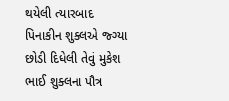થયેલી ત્યારબાદ પિનાકીન શુક્લએ જ્ગ્યા છોડી દિધેલી તેવું મુકેશ ભાઈ શુક્લના પૌત્ર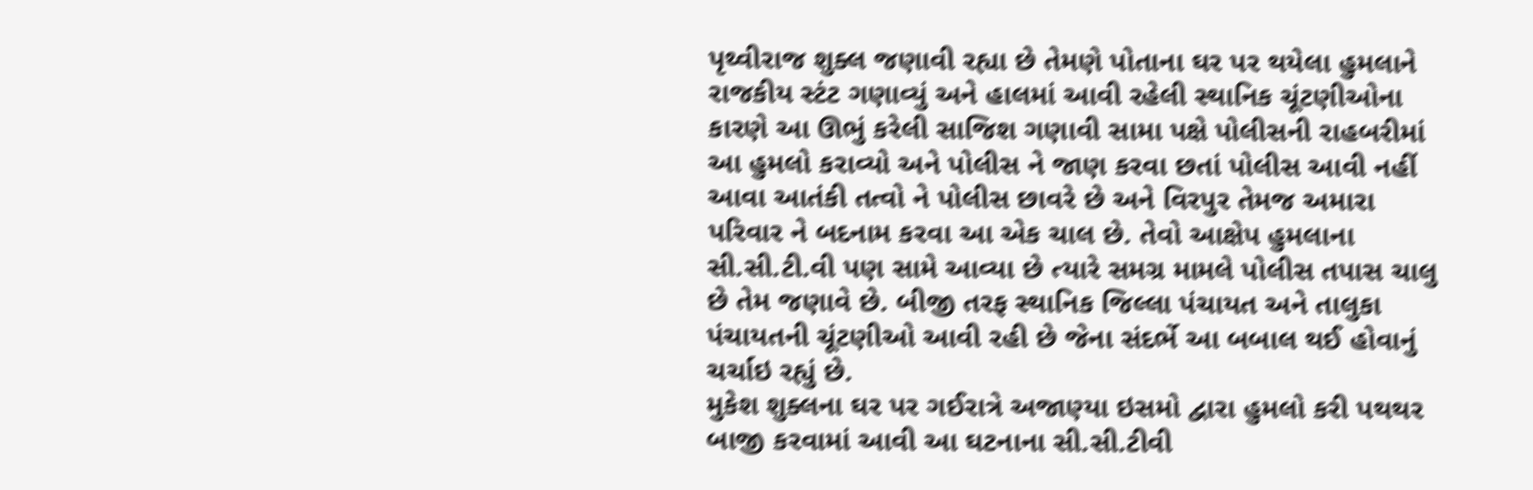પૃથ્વીરાજ શુક્લ જણાવી રહ્યા છે તેમણે પોતાના ઘર પર થયેલા હુમલાને રાજકીય સ્ટંટ ગણાવ્યું અને હાલમાં આવી રહેલી સ્થાનિક ચૂંટણીઓના કારણે આ ઊભું કરેલી સાજિશ ગણાવી સામા પક્ષે પોલીસની રાહબરીમાં આ હુમલો કરાવ્યો અને પોલીસ ને જાણ કરવા છતાં પોલીસ આવી નહીં આવા આતંકી તત્વો ને પોલીસ છાવરે છે અને વિરપુર તેમજ અમારા પરિવાર ને બદનામ કરવા આ એક ચાલ છે. તેવો આક્ષેપ હુમલાના સી.સી.ટી.વી પણ સામે આવ્યા છે ત્યારે સમગ્ર મામલે પોલીસ તપાસ ચાલુ છે તેમ જણાવે છે. બીજી તરફ સ્થાનિક જિલ્લા પંચાયત અને તાલુકા પંચાયતની ચૂંટણીઓ આવી રહી છે જેના સંદર્ભે આ બબાલ થઈ હોવાનું ચર્ચાઇ રહ્યું છે.
મુકેશ શુક્લના ઘર પર ગઈરાત્રે અજાણ્યા ઇસમો દ્વારા હુમલો કરી પથથર બાજી કરવામાં આવી આ ઘટનાના સી.સી.ટીવી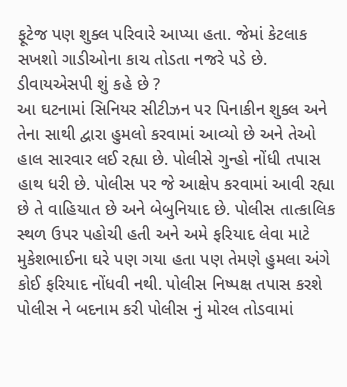ફૂટેજ પણ શુક્લ પરિવારે આપ્યા હતા. જેમાં કેટલાક સખશો ગાડીઓના કાચ તોડતા નજરે પડે છે.
ડીવાયએસપી શું કહે છે ?
આ ઘટનામાં સિનિયર સીટીઝન પર પિનાકીન શુક્લ અને તેના સાથી દ્વારા હુમલો કરવામાં આવ્યો છે અને તેઓ હાલ સારવાર લઈ રહ્યા છે. પોલીસે ગુન્હો નોંધી તપાસ હાથ ધરી છે. પોલીસ પર જે આક્ષેપ કરવામાં આવી રહ્યા છે તે વાહિયાત છે અને બેબુનિયાદ છે. પોલીસ તાત્કાલિક સ્થળ ઉપર પહોચી હતી અને અમે ફરિયાદ લેવા માટે મુકેશભાઈના ઘરે પણ ગયા હતા પણ તેમણે હુમલા અંગે કોઈ ફરિયાદ નોંધવી નથી. પોલીસ નિષ્પક્ષ તપાસ કરશે પોલીસ ને બદનામ કરી પોલીસ નું મોરલ તોડવામાં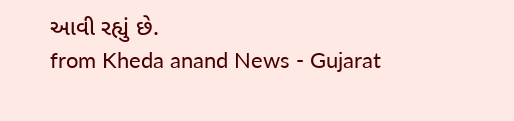આવી રહ્યું છે.
from Kheda anand News - Gujarat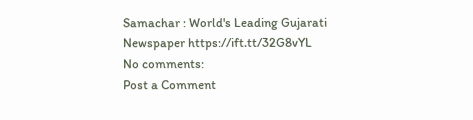Samachar : World's Leading Gujarati Newspaper https://ift.tt/32G8vYL
No comments:
Post a Comment